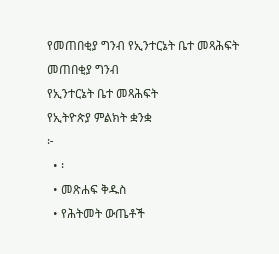የመጠበቂያ ግንብ የኢንተርኔት ቤተ መጻሕፍት
መጠበቂያ ግንብ
የኢንተርኔት ቤተ መጻሕፍት
የኢትዮጵያ ምልክት ቋንቋ
፦
  • ፡
  • መጽሐፍ ቅዱስ
  • የሕትመት ውጤቶች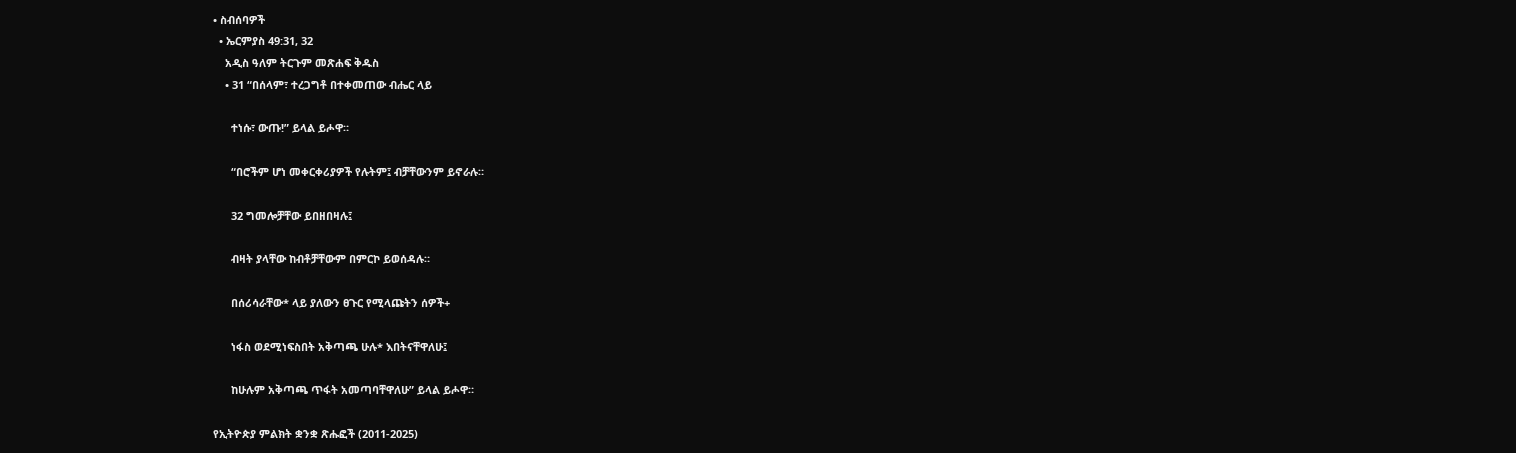• ስብሰባዎች
  • ኤርምያስ 49:31, 32
    አዲስ ዓለም ትርጉም መጽሐፍ ቅዱስ
    • 31 “በሰላም፣ ተረጋግቶ በተቀመጠው ብሔር ላይ

      ተነሱ፣ ውጡ!” ይላል ይሖዋ።

      “በሮችም ሆነ መቀርቀሪያዎች የሉትም፤ ብቻቸውንም ይኖራሉ።

      32 ግመሎቻቸው ይበዘበዛሉ፤

      ብዛት ያላቸው ከብቶቻቸውም በምርኮ ይወሰዳሉ።

      በሰሪሳራቸው* ላይ ያለውን ፀጉር የሚላጩትን ሰዎች+

      ነፋስ ወደሚነፍስበት አቅጣጫ ሁሉ* እበትናቸዋለሁ፤

      ከሁሉም አቅጣጫ ጥፋት አመጣባቸዋለሁ” ይላል ይሖዋ።

የኢትዮጵያ ምልክት ቋንቋ ጽሑፎች (2011-2025)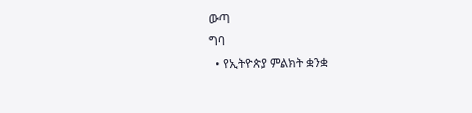ውጣ
ግባ
  • የኢትዮጵያ ምልክት ቋንቋ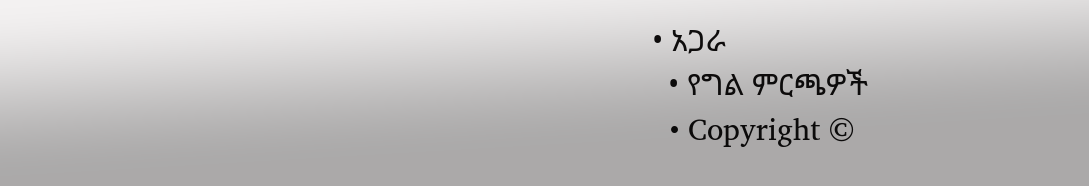• አጋራ
  • የግል ምርጫዎች
  • Copyright ©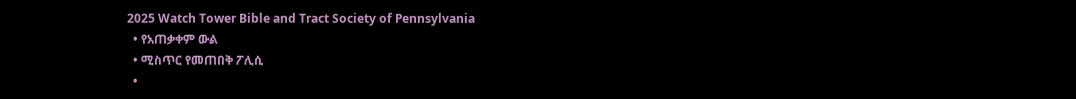2025 Watch Tower Bible and Tract Society of Pennsylvania
  • የአጠቃቀም ውል
  • ሚስጥር የመጠበቅ ፖሊሲ
  •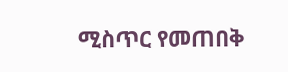ሚስጥር የመጠበቅ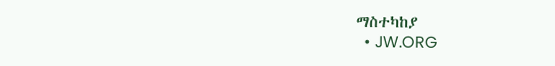ማስተካከያ
  • JW.ORG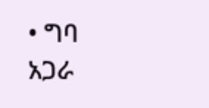• ግባ
አጋራ